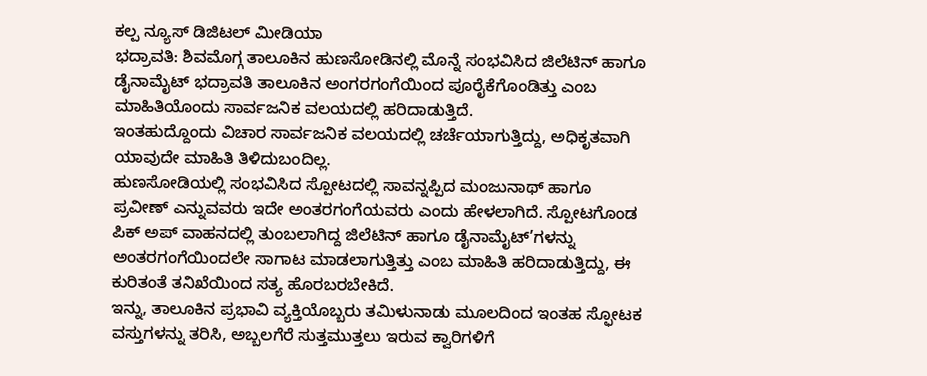ಕಲ್ಪ ನ್ಯೂಸ್ ಡಿಜಿಟಲ್ ಮೀಡಿಯಾ
ಭದ್ರಾವತಿ: ಶಿವಮೊಗ್ಗ ತಾಲೂಕಿನ ಹುಣಸೋಡಿನಲ್ಲಿ ಮೊನ್ನೆ ಸಂಭವಿಸಿದ ಜಿಲೆಟಿನ್ ಹಾಗೂ ಡೈನಾಮೈಟ್ ಭದ್ರಾವತಿ ತಾಲೂಕಿನ ಅಂಗರಗಂಗೆಯಿಂದ ಪೂರೈಕೆಗೊಂಡಿತ್ತು ಎಂಬ ಮಾಹಿತಿಯೊಂದು ಸಾರ್ವಜನಿಕ ವಲಯದಲ್ಲಿ ಹರಿದಾಡುತ್ತಿದೆ.
ಇಂತಹುದ್ದೊಂದು ವಿಚಾರ ಸಾರ್ವಜನಿಕ ವಲಯದಲ್ಲಿ ಚರ್ಚೆಯಾಗುತ್ತಿದ್ದು, ಅಧಿಕೃತವಾಗಿ ಯಾವುದೇ ಮಾಹಿತಿ ತಿಳಿದುಬಂದಿಲ್ಲ.
ಹುಣಸೋಡಿಯಲ್ಲಿ ಸಂಭವಿಸಿದ ಸ್ಪೋಟದಲ್ಲಿ ಸಾವನ್ನಪ್ಪಿದ ಮಂಜುನಾಥ್ ಹಾಗೂ ಪ್ರವೀಣ್ ಎನ್ನುವವರು ಇದೇ ಅಂತರಗಂಗೆಯವರು ಎಂದು ಹೇಳಲಾಗಿದೆ. ಸ್ಪೋಟಗೊಂಡ ಪಿಕ್ ಅಪ್ ವಾಹನದಲ್ಲಿ ತುಂಬಲಾಗಿದ್ದ ಜಿಲೆಟಿನ್ ಹಾಗೂ ಡೈನಾಮೈಟ್’ಗಳನ್ನು ಅಂತರಗಂಗೆಯಿಂದಲೇ ಸಾಗಾಟ ಮಾಡಲಾಗುತ್ತಿತ್ತು ಎಂಬ ಮಾಹಿತಿ ಹರಿದಾಡುತ್ತಿದ್ದು, ಈ ಕುರಿತಂತೆ ತನಿಖೆಯಿಂದ ಸತ್ಯ ಹೊರಬರಬೇಕಿದೆ.
ಇನ್ನು, ತಾಲೂಕಿನ ಪ್ರಭಾವಿ ವ್ಯಕ್ತಿಯೊಬ್ಬರು ತಮಿಳುನಾಡು ಮೂಲದಿಂದ ಇಂತಹ ಸ್ಫೋಟಕ ವಸ್ತುಗಳನ್ನು ತರಿಸಿ, ಅಬ್ಬಲಗೆರೆ ಸುತ್ತಮುತ್ತಲು ಇರುವ ಕ್ವಾರಿಗಳಿಗೆ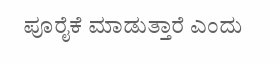ಪೂರೈಕೆ ಮಾಡುತ್ತಾರೆ ಎಂದು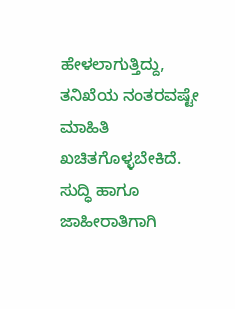ಹೇಳಲಾಗುತ್ತಿದ್ದು, ತನಿಖೆಯ ನಂತರವಷ್ಟೇ ಮಾಹಿತಿ ಖಚಿತಗೊಳ್ಳಬೇಕಿದೆ.
ಸುದ್ಧಿ ಹಾಗೂ ಜಾಹೀರಾತಿಗಾಗಿ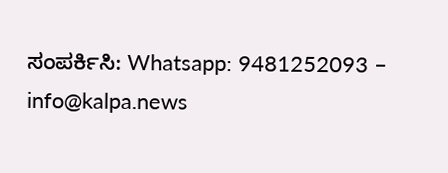ಸಂಪರ್ಕಿಸಿ: Whatsapp: 9481252093 – info@kalpa.news